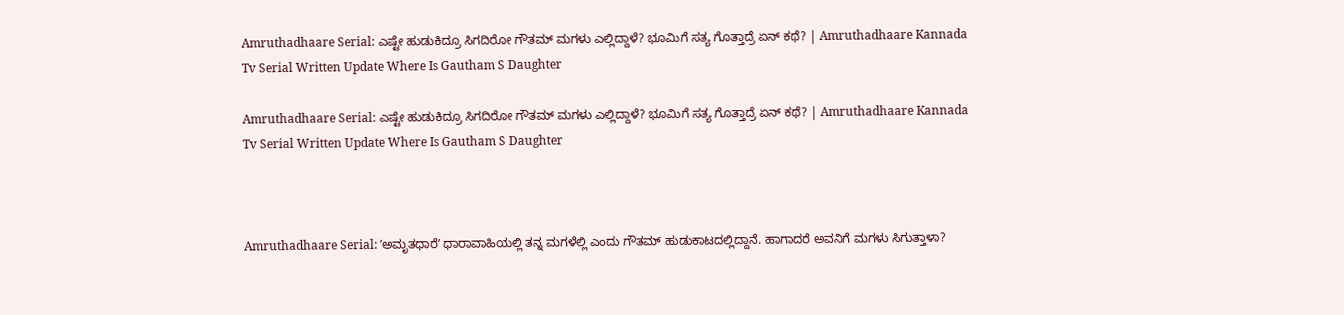Amruthadhaare Serial: ಎಷ್ಟೇ ಹುಡುಕಿದ್ರೂ ಸಿಗದಿರೋ ಗೌತಮ್‌ ಮಗಳು ಎಲ್ಲಿದ್ದಾಳೆ? ಭೂಮಿಗೆ ಸತ್ಯ ಗೊತ್ತಾದ್ರೆ ಏನ್‌ ಕಥೆ? | Amruthadhaare Kannada Tv Serial Written Update Where Is Gautham S Daughter

Amruthadhaare Serial: ಎಷ್ಟೇ ಹುಡುಕಿದ್ರೂ ಸಿಗದಿರೋ ಗೌತಮ್‌ ಮಗಳು ಎಲ್ಲಿದ್ದಾಳೆ? ಭೂಮಿಗೆ ಸತ್ಯ ಗೊತ್ತಾದ್ರೆ ಏನ್‌ ಕಥೆ? | Amruthadhaare Kannada Tv Serial Written Update Where Is Gautham S Daughter



Amruthadhaare Serial: ʼಅಮೃತಧಾರೆʼ ಧಾರಾವಾಹಿಯಲ್ಲಿ ತನ್ನ ಮಗಳೆಲ್ಲಿ ಎಂದು ಗೌತಮ್‌ ಹುಡುಕಾಟದಲ್ಲಿದ್ದಾನೆ. ಹಾಗಾದರೆ ಅವನಿಗೆ ಮಗಳು ಸಿಗುತ್ತಾಳಾ?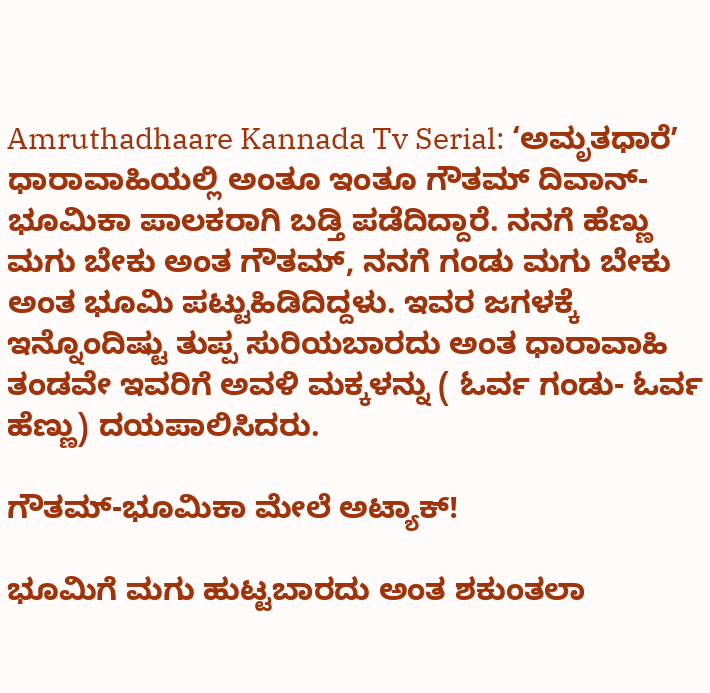Amruthadhaare Kannada Tv Serial: ‘ಅಮೃತಧಾರೆʼ ಧಾರಾವಾಹಿಯಲ್ಲಿ ಅಂತೂ ಇಂತೂ ಗೌತಮ್‌ ದಿವಾನ್-ಭೂಮಿಕಾ ಪಾಲಕರಾಗಿ ಬಡ್ತಿ ಪಡೆದಿದ್ದಾರೆ. ನನಗೆ ಹೆಣ್ಣು ಮಗು ಬೇಕು ಅಂತ ಗೌತಮ್‌, ನನಗೆ ಗಂಡು ಮಗು ಬೇಕು ಅಂತ ಭೂಮಿ ಪಟ್ಟುಹಿಡಿದಿದ್ದಳು. ಇವರ ಜಗಳಕ್ಕೆ ಇನ್ನೊಂದಿಷ್ಟು ತುಪ್ಪ ಸುರಿಯಬಾರದು ಅಂತ ಧಾರಾವಾಹಿ ತಂಡವೇ ಇವರಿಗೆ ಅವಳಿ ಮಕ್ಕಳನ್ನು ( ಓರ್ವ ಗಂಡು- ಓರ್ವ ಹೆಣ್ಣು) ದಯಪಾಲಿಸಿದರು.

ಗೌತಮ್‌-ಭೂಮಿಕಾ ಮೇಲೆ ಅಟ್ಯಾಕ್!

ಭೂಮಿಗೆ ಮಗು ಹುಟ್ಟಬಾರದು ಅಂತ ಶಕುಂತಲಾ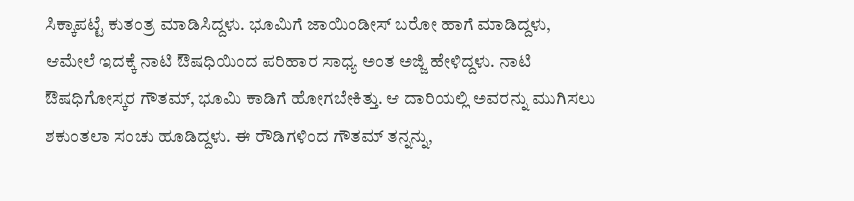ಸಿಕ್ಕಾಪಟ್ಟೆ ಕುತಂತ್ರ ಮಾಡಿಸಿದ್ದಳು. ಭೂಮಿಗೆ ಜಾಯಿಂಡೀಸ್‌ ಬರೋ ಹಾಗೆ ಮಾಡಿದ್ದಳು, ಆಮೇಲೆ ಇದಕ್ಕೆ ನಾಟಿ ಔಷಧಿಯಿಂದ ಪರಿಹಾರ ಸಾಧ್ಯ ಅಂತ ಅಜ್ಜಿ ಹೇಳಿದ್ದಳು. ನಾಟಿ ಔಷಧಿಗೋಸ್ಕರ ಗೌತಮ್‌, ಭೂಮಿ ಕಾಡಿಗೆ ಹೋಗಬೇಕಿತ್ತು. ಆ ದಾರಿಯಲ್ಲಿ ಅವರನ್ನು ಮುಗಿಸಲು ಶಕುಂತಲಾ ಸಂಚು ಹೂಡಿದ್ದಳು. ಈ ರೌಡಿಗಳಿಂದ ಗೌತಮ್‌ ತನ್ನನ್ನು,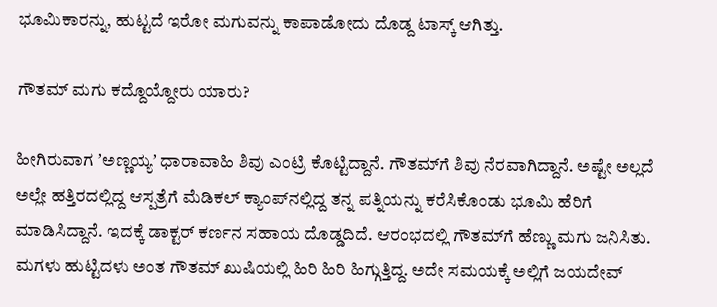ಭೂಮಿಕಾರನ್ನು, ಹುಟ್ಟದೆ ಇರೋ ಮಗುವನ್ನು ಕಾಪಾಡೋದು ದೊಡ್ದ ಟಾಸ್ಕ್‌ ಆಗಿತ್ತು.

ಗೌತಮ್‌ ಮಗು ಕದ್ದೊಯ್ದೋರು ಯಾರು?

ಹೀಗಿರುವಾಗ ʼಅಣ್ಣಯ್ಯʼ ಧಾರಾವಾಹಿ ಶಿವು ಎಂಟ್ರಿ ಕೊಟ್ಟಿದ್ದಾನೆ. ಗೌತಮ್‌ಗೆ ಶಿವು ನೆರವಾಗಿದ್ದಾನೆ. ಅಷ್ಟೇ ಅಲ್ಲದೆ ಅಲ್ಲೇ ಹತ್ತಿರದಲ್ಲಿದ್ದ ಆಸ್ಪತ್ರೆಗೆ ಮೆಡಿಕಲ್‌ ಕ್ಯಾಂಪ್‌ನಲ್ಲಿದ್ದ ತನ್ನ ಪತ್ನಿಯನ್ನು ಕರೆಸಿಕೊಂಡು ಭೂಮಿ ಹೆರಿಗೆ ಮಾಡಿಸಿದ್ದಾನೆ. ಇದಕ್ಕೆ ಡಾಕ್ಟರ್‌ ಕರ್ಣನ ಸಹಾಯ ದೊಡ್ಡದಿದೆ. ಆರಂಭದಲ್ಲಿ ಗೌತಮ್‌ಗೆ ಹೆಣ್ಣು ಮಗು ಜನಿಸಿತು. ಮಗಳು ಹುಟ್ಟಿದಳು ಅಂತ ಗೌತಮ್‌ ಖುಷಿಯಲ್ಲಿ ಹಿರಿ ಹಿರಿ ಹಿಗ್ಗುತ್ತಿದ್ದ. ಅದೇ ಸಮಯಕ್ಕೆ ಅಲ್ಲಿಗೆ ಜಯದೇವ್‌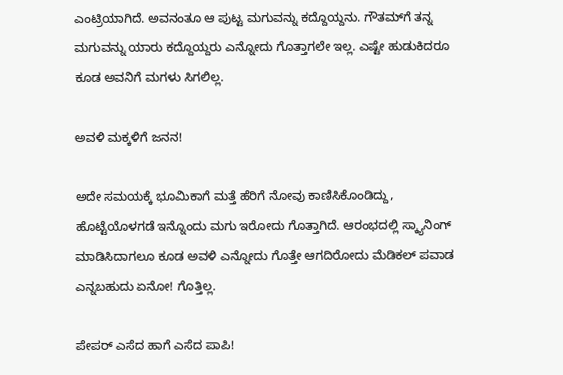ಎಂಟ್ರಿಯಾಗಿದೆ. ಅವನಂತೂ ಆ ಪುಟ್ಟ ಮಗುವನ್ನು ಕದ್ದೊಯ್ದನು. ಗೌತಮ್‌ಗೆ ತನ್ನ ಮಗುವನ್ನು ಯಾರು ಕದ್ದೊಯ್ದರು ಎನ್ನೋದು ಗೊತ್ತಾಗಲೇ ಇಲ್ಲ. ಎಷ್ಟೇ ಹುಡುಕಿದರೂ ಕೂಡ ಅವನಿಗೆ ಮಗಳು ಸಿಗಲಿಲ್ಲ.

ಅವಳಿ ಮಕ್ಕಳಿಗೆ ಜನನ!

ಅದೇ ಸಮಯಕ್ಕೆ ಭೂಮಿಕಾಗೆ ಮತ್ತೆ ಹೆರಿಗೆ ನೋವು ಕಾಣಿಸಿಕೊಂಡಿದ್ದು, ಹೊಟ್ಟೆಯೊಳಗಡೆ ಇನ್ನೊಂದು ಮಗು ಇರೋದು ಗೊತ್ತಾಗಿದೆ. ಆರಂಭದಲ್ಲಿ ಸ್ಕ್ಯಾನಿಂಗ್‌ ಮಾಡಿಸಿದಾಗಲೂ ಕೂಡ ಅವಳಿ ಎನ್ನೋದು ಗೊತ್ತೇ ಆಗದಿರೋದು ಮೆಡಿಕಲ್‌ ಪವಾಡ ಎನ್ನಬಹುದು ಏನೋ! ಗೊತ್ತಿಲ್ಲ.

ಪೇಪರ್‌ ಎಸೆದ ಹಾಗೆ ಎಸೆದ ಪಾಪಿ!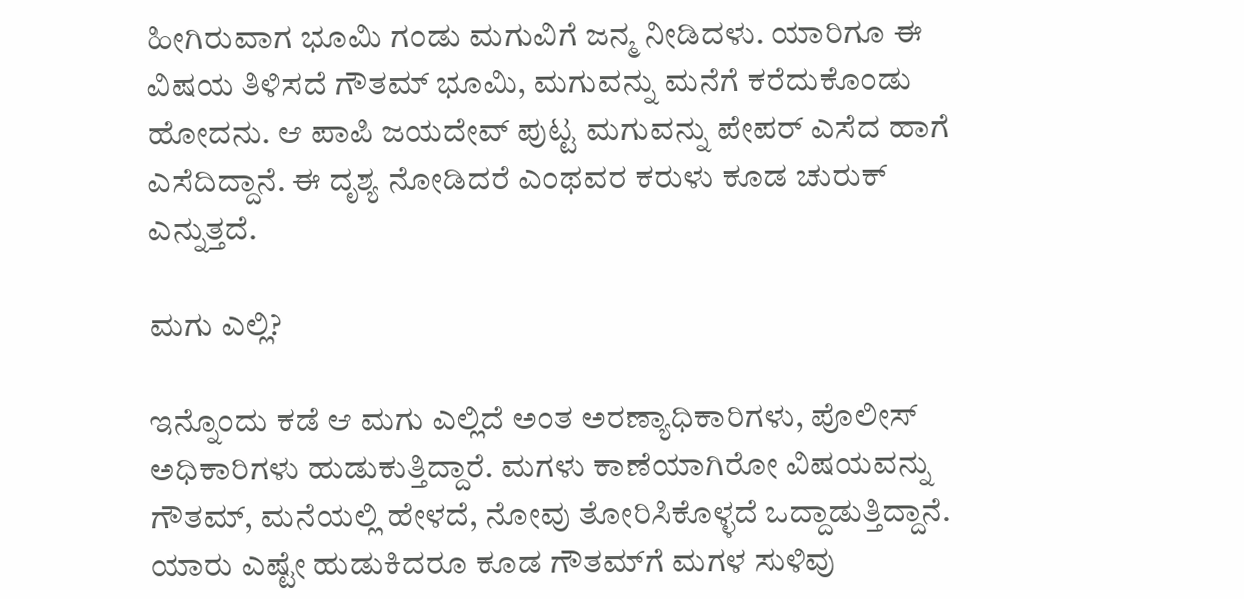ಹೀಗಿರುವಾಗ ಭೂಮಿ ಗಂಡು ಮಗುವಿಗೆ ಜನ್ಮ ನೀಡಿದಳು. ಯಾರಿಗೂ ಈ ವಿಷಯ ತಿಳಿಸದೆ ಗೌತಮ್‌ ಭೂಮಿ, ಮಗುವನ್ನು ಮನೆಗೆ ಕರೆದುಕೊಂಡು ಹೋದನು. ಆ ಪಾಪಿ ಜಯದೇವ್‌ ಪುಟ್ಟ ಮಗುವನ್ನು ಪೇಪರ್‌ ಎಸೆದ ಹಾಗೆ ಎಸೆದಿದ್ದಾನೆ. ಈ ದೃಶ್ಯ ನೋಡಿದರೆ ಎಂಥವರ ಕರುಳು ಕೂಡ ಚುರುಕ್‌ ಎನ್ನುತ್ತದೆ.

ಮಗು ಎಲ್ಲಿ?

ಇನ್ನೊಂದು ಕಡೆ ಆ ಮಗು ಎಲ್ಲಿದೆ ಅಂತ ಅರಣ್ಯಾಧಿಕಾರಿಗಳು, ಪೊಲೀಸ್‌ ಅಧಿಕಾರಿಗಳು ಹುಡುಕುತ್ತಿದ್ದಾರೆ. ಮಗಳು ಕಾಣೆಯಾಗಿರೋ ವಿಷಯವನ್ನು ಗೌತಮ್‌, ಮನೆಯಲ್ಲಿ ಹೇಳದೆ, ನೋವು ತೋರಿಸಿಕೊಳ್ಳದೆ ಒದ್ದಾಡುತ್ತಿದ್ದಾನೆ. ಯಾರು ಎಷ್ಟೇ ಹುಡುಕಿದರೂ ಕೂಡ ಗೌತಮ್‌ಗೆ ಮಗಳ ಸುಳಿವು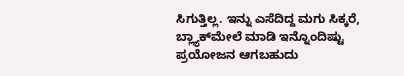ಸಿಗುತ್ತಿಲ್ಲ. ಇನ್ನು ಎಸೆದಿದ್ದ ಮಗು ಸಿಕ್ಕರೆ, ಬ್ಲ್ಯಾಕ್‌ಮೇಲೆ ಮಾಡಿ ಇನ್ನೊಂದಿಷ್ಟು ಪ್ರಯೋಜನ ಆಗಬಹುದು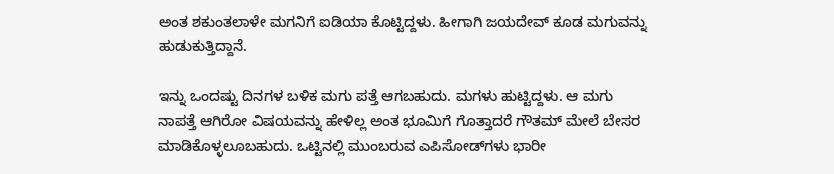ಅಂತ ಶಕುಂತಲಾಳೇ ಮಗನಿಗೆ ಐಡಿಯಾ ಕೊಟ್ಟಿದ್ದಳು. ಹೀಗಾಗಿ ಜಯದೇವ್‌ ಕೂಡ ಮಗುವನ್ನು ಹುಡುಕುತ್ತಿದ್ದಾನೆ.

ಇನ್ನು ಒಂದಷ್ಟು ದಿನಗಳ ಬಳಿಕ ಮಗು ಪತ್ತೆ ಆಗಬಹುದು. ಮಗಳು ಹುಟ್ಟಿದ್ದಳು. ಆ ಮಗು ನಾಪತ್ತೆ ಆಗಿರೋ ವಿಷಯವನ್ನು ಹೇಳಿಲ್ಲ ಅಂತ ಭೂಮಿಗೆ ಗೊತ್ತಾದರೆ ಗೌತಮ್‌ ಮೇಲೆ ಬೇಸರ ಮಾಡಿಕೊಳ್ಳಲೂಬಹುದು. ಒಟ್ಟಿನಲ್ಲಿ ಮುಂಬರುವ ಎಪಿಸೋಡ್‌ಗಳು ಭಾರೀ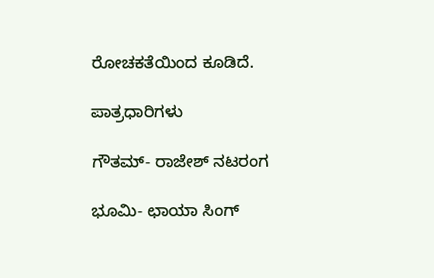ರೋಚಕತೆಯಿಂದ ಕೂಡಿದೆ.

ಪಾತ್ರಧಾರಿಗಳು

ಗೌತಮ್- ರಾಜೇಶ್‌ ನಟರಂಗ

ಭೂಮಿ- ಛಾಯಾ ಸಿಂಗ್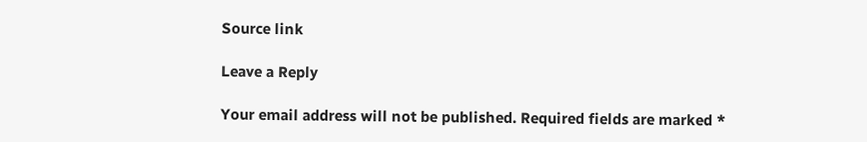Source link

Leave a Reply

Your email address will not be published. Required fields are marked *